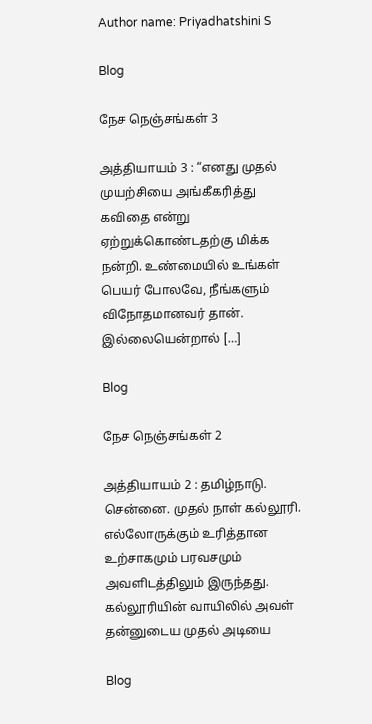Author name: Priyadhatshini S

Blog

நேச நெஞ்சங்கள் 3

அத்தியாயம் 3 : “எனது முதல் முயற்சியை அங்கீகரித்து கவிதை என்று ஏற்றுக்கொண்டதற்கு மிக்க நன்றி. உண்மையில் உங்கள் பெயர் போலவே, நீங்களும் விநோதமானவர் தான். இல்லையென்றால் […]

Blog

நேச நெஞ்சங்கள் 2

அத்தியாயம் 2 : தமிழ்நாடு. சென்னை. முதல் நாள் கல்லூரி. எல்லோருக்கும் உரித்தான உற்சாகமும் பரவசமும் அவளிடத்திலும் இருந்தது. கல்லூரியின் வாயிலில் அவள் தன்னுடைய முதல் அடியை

Blog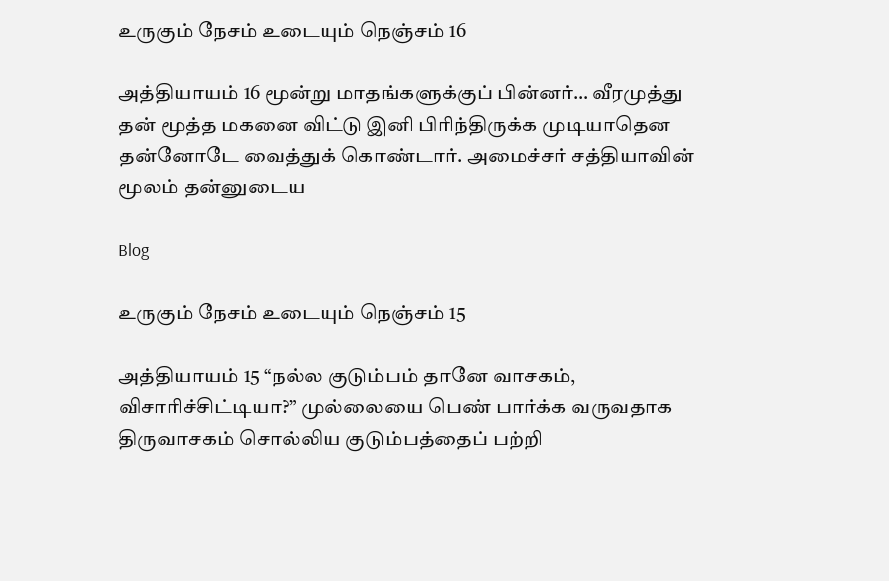உருகும் நேசம் உடையும் நெஞ்சம் 16

அத்தியாயம் 16 மூன்று மாதங்களுக்குப் பின்னர்… வீரமுத்து தன் மூத்த மகனை விட்டு இனி பிரிந்திருக்க முடியாதென தன்னோடே வைத்துக் கொண்டார். அமைச்சர் சத்தியாவின் மூலம் தன்னுடைய

Blog

உருகும் நேசம் உடையும் நெஞ்சம் 15

அத்தியாயம் 15 “நல்ல குடும்பம் தானே வாசகம், விசாரிச்சிட்டியா?” முல்லையை பெண் பார்க்க வருவதாக திருவாசகம் சொல்லிய குடும்பத்தைப் பற்றி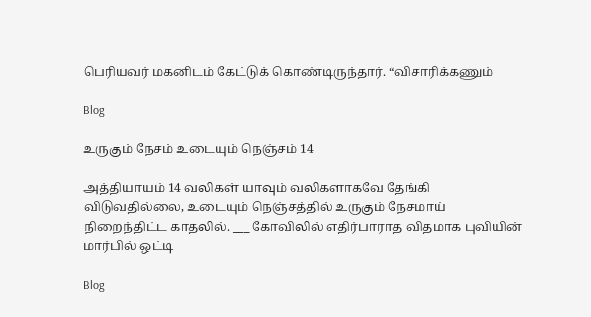பெரியவர் மகனிடம் கேட்டுக் கொண்டிருந்தார். “விசாரிக்கணும்

Blog

உருகும் நேசம் உடையும் நெஞ்சம் 14

அத்தியாயம் 14 வலிகள் யாவும் வலிகளாகவே தேங்கி விடுவதில்லை, உடையும் நெஞ்சத்தில் உருகும் நேசமாய் நிறைந்திட்ட காதலில். ___ கோவிலில் எதிர்பாராத விதமாக புவியின் மார்பில் ஒட்டி

Blog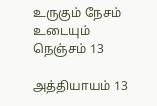உருகும் நேசம் உடையும் நெஞ்சம் 13

அத்தியாயம் 13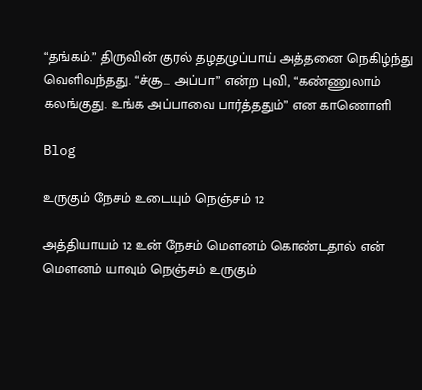“தங்கம்.” திருவின் குரல் தழதழுப்பாய் அத்தனை நெகிழ்ந்து வெளிவந்தது. “ச்சூ… அப்பா” என்ற புவி, “கண்ணுலாம் கலங்குது. உங்க அப்பாவை பார்த்ததும்” என காணொளி

Blog

உருகும் நேசம் உடையும் நெஞ்சம் 12

அத்தியாயம் 12 உன் நேசம் மௌனம் கொண்டதால் என் மௌனம் யாவும் நெஞ்சம் உருகும்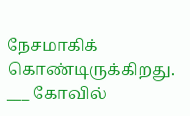நேசமாகிக் கொண்டிருக்கிறது. ___ கோவில்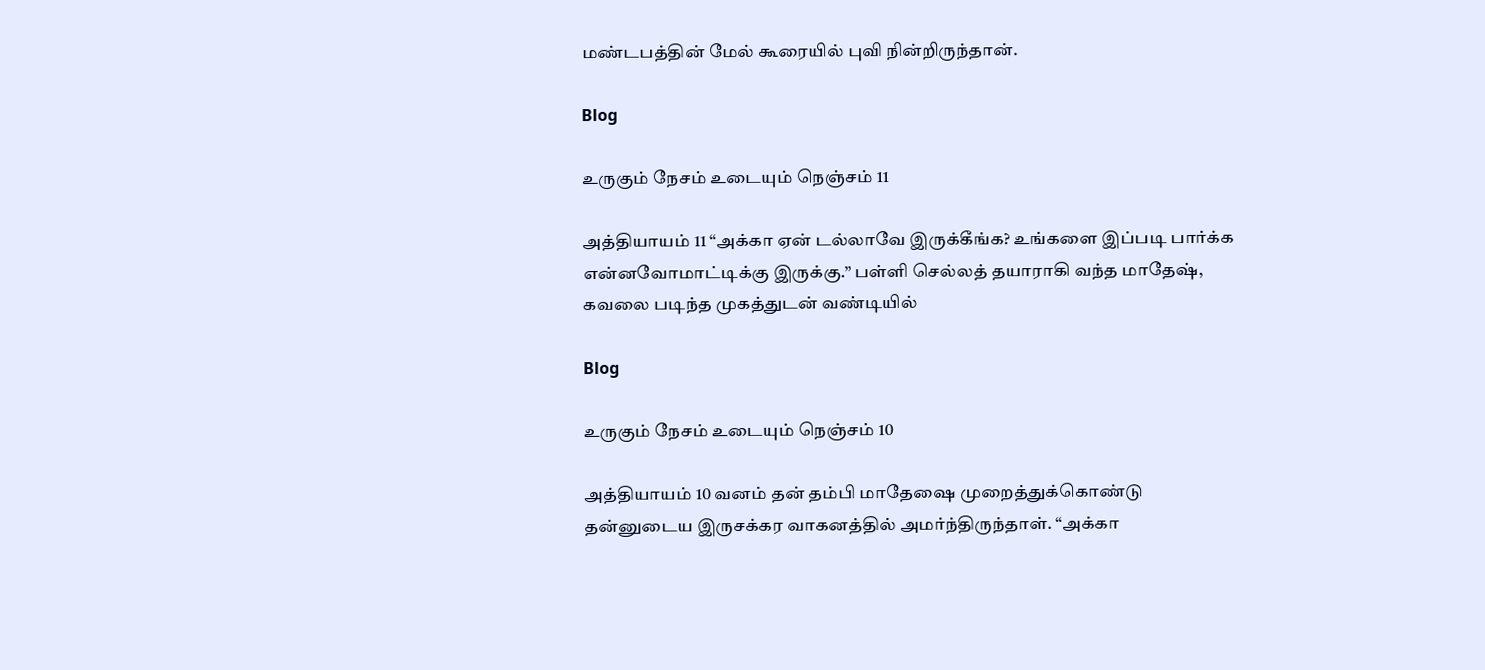மண்டபத்தின் மேல் கூரையில் புவி நின்றிருந்தான்.

Blog

உருகும் நேசம் உடையும் நெஞ்சம் 11

அத்தியாயம் 11 “அக்கா ஏன் டல்லாவே இருக்கீங்க? உங்களை இப்படி பார்க்க என்னவோமாட்டிக்கு இருக்கு.” பள்ளி செல்லத் தயாராகி வந்த மாதேஷ், கவலை படிந்த முகத்துடன் வண்டியில்

Blog

உருகும் நேசம் உடையும் நெஞ்சம் 10

அத்தியாயம் 10 வனம் தன் தம்பி மாதேஷை முறைத்துக்கொண்டு தன்னுடைய இருசக்கர வாகனத்தில் அமர்ந்திருந்தாள். “அக்கா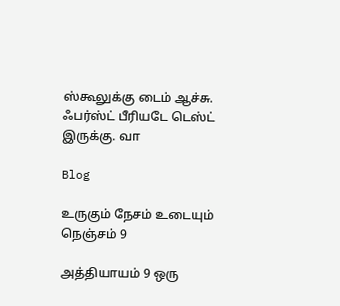ஸ்கூலுக்கு டைம் ஆச்சு. ஃபர்ஸ்ட் பீரியடே டெஸ்ட் இருக்கு. வா

Blog

உருகும் நேசம் உடையும் நெஞ்சம் 9

அத்தியாயம் 9 ஒரு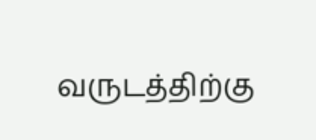வருடத்திற்கு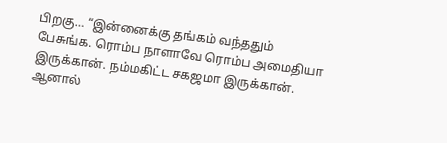பிறகு… “இன்னைக்கு தங்கம் வந்ததும் பேசுங்க. ரொம்ப நாளாவே ரொம்ப அமைதியா இருக்கான். நம்மகிட்ட சகஜமா இருக்கான். ஆனால்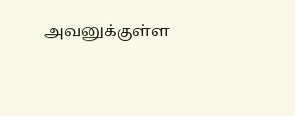அவனுக்குள்ள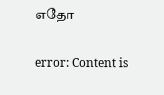எதோ

error: Content is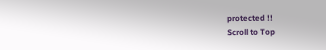protected !!
Scroll to Top